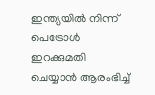ഇന്ത്യയിൽ നിന്ന് പെട്രോൾ ഇറക്കുമതി ചെയ്യാൻ ആരംഭിച്ച്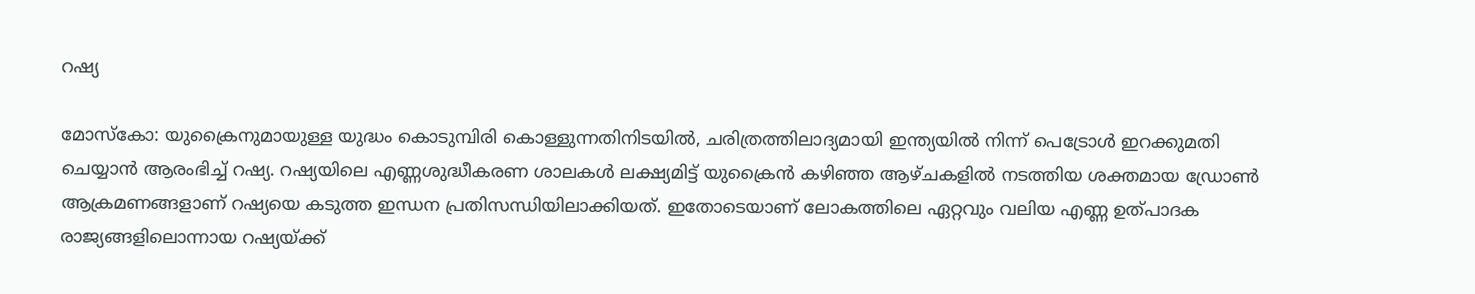റഷ്യ

മോസ്കോ: യുക്രൈനുമായുള്ള യുദ്ധം കൊടുമ്പിരി കൊള്ളുന്നതിനിടയിൽ, ചരിത്രത്തിലാദ്യമായി ഇന്ത്യയിൽ നിന്ന് പെട്രോൾ ഇറക്കുമതി ചെയ്യാൻ ആരംഭിച്ച് റഷ്യ. റഷ്യയിലെ എണ്ണശുദ്ധീകരണ ശാലകൾ ലക്ഷ്യമിട്ട് യുക്രൈൻ കഴിഞ്ഞ ആഴ്ചകളിൽ നടത്തിയ ശക്തമായ ഡ്രോൺ ആക്രമണങ്ങളാണ് റഷ്യയെ കടുത്ത ഇന്ധന പ്രതിസന്ധിയിലാക്കിയത്. ഇതോടെയാണ് ലോകത്തിലെ ഏറ്റവും വലിയ എണ്ണ ഉത്പാദക രാജ്യങ്ങളിലൊന്നായ റഷ്യയ്ക്ക്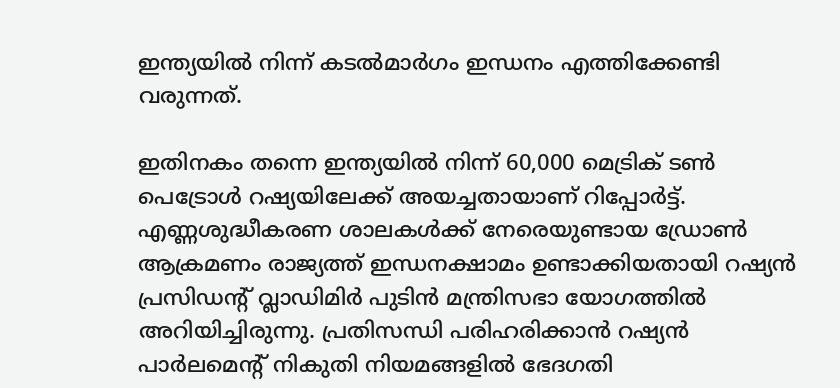ഇന്ത്യയിൽ നിന്ന് കടൽമാർഗം ഇന്ധനം എത്തിക്കേണ്ടി വരുന്നത്.

ഇതിനകം തന്നെ ഇന്ത്യയിൽ നിന്ന് 60,000 മെട്രിക് ടൺ പെട്രോൾ റഷ്യയിലേക്ക് അയച്ചതായാണ് റിപ്പോർട്ട്. എണ്ണശുദ്ധീകരണ ശാലകൾക്ക് നേരെയുണ്ടായ ഡ്രോൺ ആക്രമണം രാജ്യത്ത് ഇന്ധനക്ഷാമം ഉണ്ടാക്കിയതായി റഷ്യൻ പ്രസിഡന്റ് വ്ലാഡിമിർ പുടിൻ മന്ത്രിസഭാ യോഗത്തിൽ അറിയിച്ചിരുന്നു. പ്രതിസന്ധി പരിഹരിക്കാൻ റഷ്യൻ പാർലമെന്റ് നികുതി നിയമങ്ങളിൽ ഭേദഗതി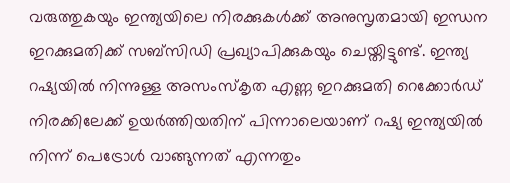വരുത്തുകയും ഇന്ത്യയിലെ നിരക്കുകൾക്ക് അനുസൃതമായി ഇന്ധന ഇറക്കുമതിക്ക് സബ്‌സിഡി പ്രഖ്യാപിക്കുകയും ചെയ്തിട്ടുണ്ട്. ഇന്ത്യ റഷ്യയിൽ നിന്നുള്ള അസംസ്‌കൃത എണ്ണ ഇറക്കുമതി റെക്കോർഡ് നിരക്കിലേക്ക് ഉയർത്തിയതിന് പിന്നാലെയാണ് റഷ്യ ഇന്ത്യയിൽ നിന്ന് പെട്രോൾ വാങ്ങുന്നത് എന്നതും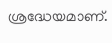ശ്രദ്ധേയമാണ്.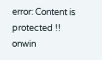error: Content is protected !!
onwin